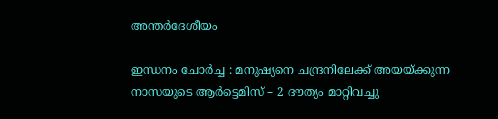അന്തർദേശീയം

ഇന്ധനം ചോര്‍ച്ച : മനുഷ്യനെ ചന്ദ്രനിലേക്ക് അയയ്ക്കുന്ന നാസയുടെ ആര്‍ട്ടെമിസ് – 2 ദൗത്യം മാറ്റിവച്ചു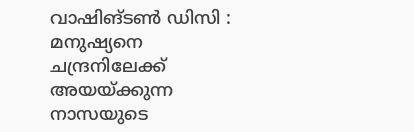വാഷിങ്ടൺ ഡിസി : മനുഷ്യനെ ചന്ദ്രനിലേക്ക് അയയ്ക്കുന്ന നാസയുടെ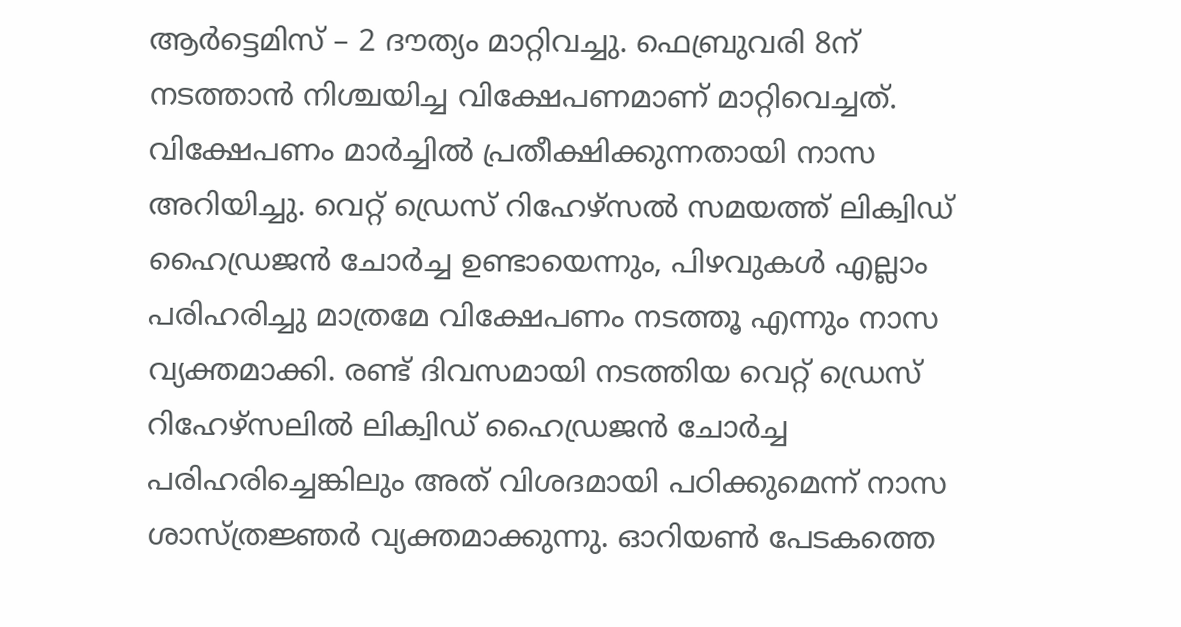ആര്‍ട്ടെമിസ് – 2 ദൗത്യം മാറ്റിവച്ചു. ഫെബ്രുവരി 8ന് നടത്താന്‍ നിശ്ചയിച്ച വിക്ഷേപണമാണ് മാറ്റിവെച്ചത്. വിക്ഷേപണം മാര്‍ച്ചില്‍ പ്രതീക്ഷിക്കുന്നതായി നാസ അറിയിച്ചു. വെറ്റ് ഡ്രെസ് റിഹേഴ്‌സല്‍ സമയത്ത് ലിക്വിഡ് ഹൈഡ്രജന്‍ ചോര്‍ച്ച ഉണ്ടായെന്നും, പിഴവുകള്‍ എല്ലാം പരിഹരിച്ചു മാത്രമേ വിക്ഷേപണം നടത്തൂ എന്നും നാസ വ്യക്തമാക്കി. രണ്ട് ദിവസമായി നടത്തിയ വെറ്റ് ഡ്രെസ് റിഹേഴ്‌സലില്‍ ലിക്വിഡ് ഹൈഡ്രജന്‍ ചോര്‍ച്ച പരിഹരിച്ചെങ്കിലും അത് വിശദമായി പഠിക്കുമെന്ന് നാസ ശാസ്ത്രജ്ഞര്‍ വ്യക്തമാക്കുന്നു. ഓറിയണ്‍ പേടകത്തെ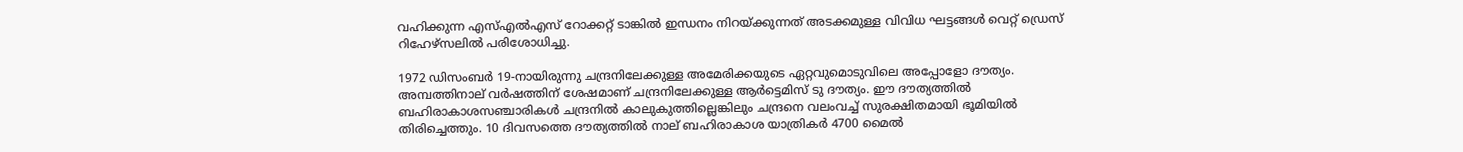വഹിക്കുന്ന എസ്എല്‍എസ് റോക്കറ്റ് ടാങ്കില്‍ ഇന്ധനം നിറയ്ക്കുന്നത് അടക്കമുള്ള വിവിധ ഘട്ടങ്ങള്‍ വെറ്റ് ഡ്രെസ് റിഹേഴ്‌സലില്‍ പരിശോധിച്ചു.

1972 ഡിസംബര്‍ 19-നായിരുന്നു ചന്ദ്രനിലേക്കുള്ള അമേരിക്കയുടെ ഏറ്റവുമൊടുവിലെ അപ്പോളോ ദൗത്യം. അമ്പത്തിനാല് വര്‍ഷത്തിന് ശേഷമാണ് ചന്ദ്രനിലേക്കുള്ള ആര്‍ട്ടെമിസ് ടു ദൗത്യം. ഈ ദൗത്യത്തില്‍ ബഹിരാകാശസഞ്ചാരികള്‍ ചന്ദ്രനില്‍ കാലുകുത്തില്ലെങ്കിലും ചന്ദ്രനെ വലംവച്ച് സുരക്ഷിതമായി ഭൂമിയില്‍ തിരിച്ചെത്തും. 10 ദിവസത്തെ ദൗത്യത്തില്‍ നാല് ബഹിരാകാശ യാത്രികര്‍ 4700 മൈല്‍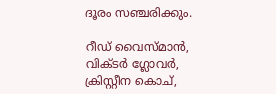ദൂരം സഞ്ചരിക്കും.

റീഡ് വൈസ്മാന്‍, വിക്ടര്‍ ഗ്ലോവര്‍, ക്രിസ്റ്റീന കൊച്,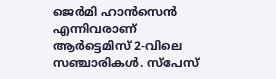ജെര്‍മി ഹാന്‍സെന്‍ എന്നിവരാണ് ആര്‍ട്ടെമിസ് 2-വിലെ സഞ്ചാരികള്‍. സ്‌പേസ്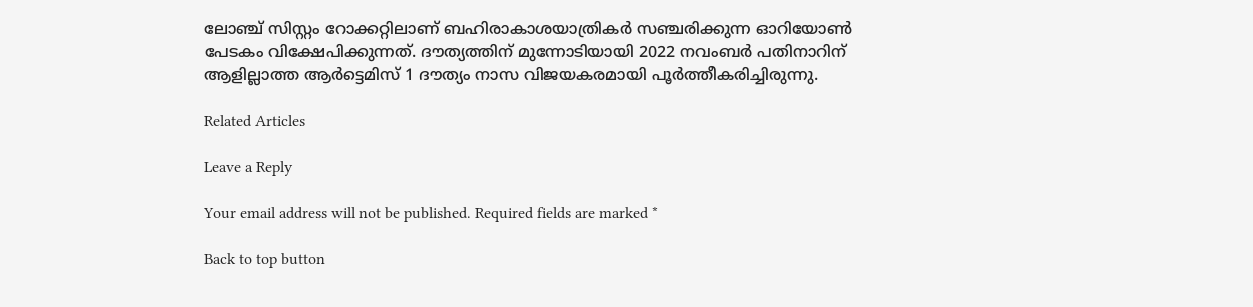ലോഞ്ച് സിസ്റ്റം റോക്കറ്റിലാണ് ബഹിരാകാശയാത്രികര്‍ സഞ്ചരിക്കുന്ന ഓറിയോണ്‍ പേടകം വിക്ഷേപിക്കുന്നത്. ദൗത്യത്തിന് മുന്നോടിയായി 2022 നവംബര്‍ പതിനാറിന് ആളില്ലാത്ത ആര്‍ട്ടെമിസ് 1 ദൗത്യം നാസ വിജയകരമായി പൂര്‍ത്തീകരിച്ചിരുന്നു.

Related Articles

Leave a Reply

Your email address will not be published. Required fields are marked *

Back to top button